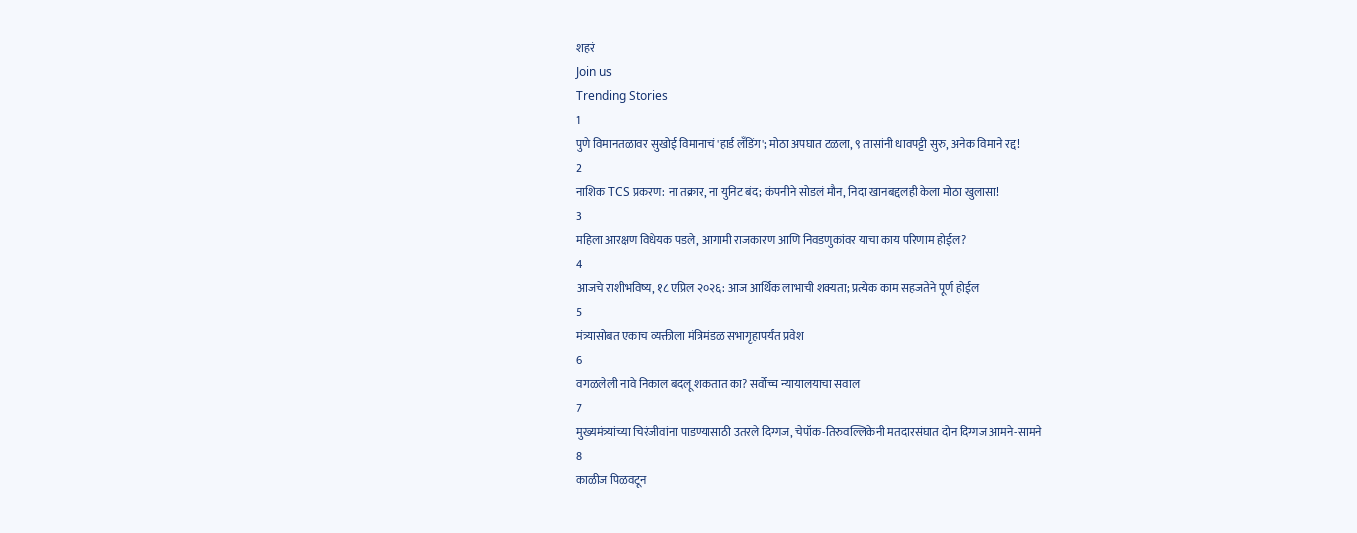शहरं
Join us
Trending Stories
1
पुणे विमानतळावर सुखोई विमानाचं 'हार्ड लँडिंग'; मोठा अपघात टळला, ९ तासांनी धावपट्टी सुरु, अनेक विमाने रद्द!
2
नाशिक TCS प्रकरण: ना तक्रार, ना युनिट बंद; कंपनीने सोडलं मौन, निदा खानबद्दलही केला मोठा खुलासा!
3
महिला आरक्षण विधेयक पडले, आगामी राजकारण आणि निवडणुकांवर याचा काय परिणाम होईल?
4
आजचे राशीभविष्य, १८ एप्रिल २०२६: आज आर्थिक लाभाची शक्यता; प्रत्येक काम सहजतेने पूर्ण होईल
5
मंत्र्यासोबत एकाच व्यक्तीला मंत्रिमंडळ सभागृहापर्यंत प्रवेश
6
वगळलेली नावे निकाल बदलू शकतात का? सर्वोच्च न्यायालयाचा सवाल
7
मुख्यमंत्र्यांच्या चिरंजीवांना पाडण्यासाठी उतरले दिग्गज, चेपॉक-तिरुवल्लिकेनी मतदारसंघात दोन दिग्गज आमने-सामने
8
काळीज पिळवटून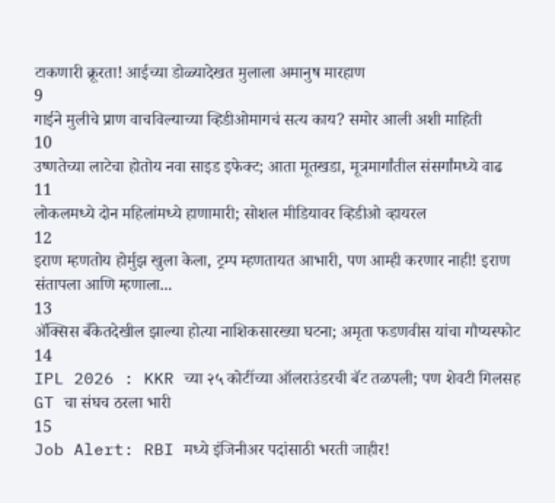टाकणारी क्रूरता! आईच्या डोळ्यादेखत मुलाला अमानुष मारहाण
9
गाईने मुलीचे प्राण वाचविल्याच्या व्हिडीओमागचं सत्य काय? समोर आली अशी माहिती
10
उष्णतेच्या लाटेचा होतोय नवा साइड इफेक्ट; आता मूतखडा, मूत्रमार्गांतील संसर्गांमध्ये वाढ
11
लोकलमध्ये दोन महिलांमध्ये हाणामारी; सोशल मीडियावर व्हिडीओ व्हायरल
12
इराण म्हणतोय होर्मुझ खुला केला, ट्रम्प म्हणतायत आभारी, पण आम्ही करणार नाही! इराण संतापला आणि म्हणाला...
13
ॲक्सिस बँकेतदेखील झाल्या होत्या नाशिकसारख्या घटना; अमृता फडणवीस यांचा गौप्यस्फोट
14
IPL 2026 : KKR च्या २५ कोटींच्या ऑलराउंडरची बॅट तळपली; पण शेवटी गिलसह GT चा संघच ठरला भारी
15
Job Alert: RBI मध्ये इंजिनीअर पदांसाठी भरती जाहीर!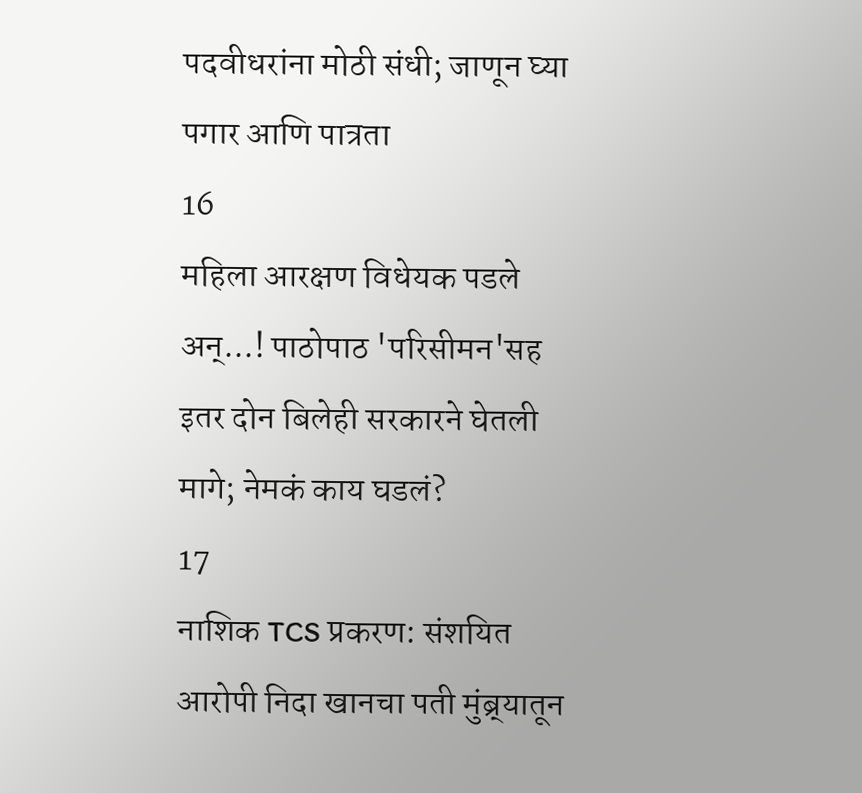पदवीधरांना मोठी संधी; जाणून घ्या पगार आणि पात्रता
16
महिला आरक्षण विधेयक पडले अन्...! पाठोपाठ 'परिसीमन'सह इतर दोन बिलेही सरकारने घेतली मागे; नेमकं काय घडलं?
17
नाशिक TCS प्रकरण: संशयित आरोपी निदा खानचा पती मुंब्र्यातून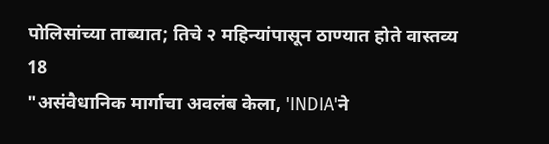पोलिसांच्या ताब्यात; तिचे २ महिन्यांपासून ठाण्यात होते वास्तव्य
18
"असंवैधानिक मार्गाचा अवलंब केला, 'INDIA'ने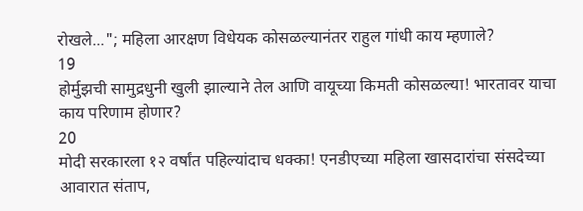रोखले..."; महिला आरक्षण विधेयक कोसळल्यानंतर राहुल गांधी काय म्हणाले?
19
होर्मुझची सामुद्रधुनी खुली झाल्याने तेल आणि वायूच्या किमती कोसळल्या! भारतावर याचा काय परिणाम होणार?
20
मोदी सरकारला १२ वर्षांत पहिल्यांदाच धक्का! एनडीएच्या महिला खासदारांचा संसदेच्या आवारात संताप,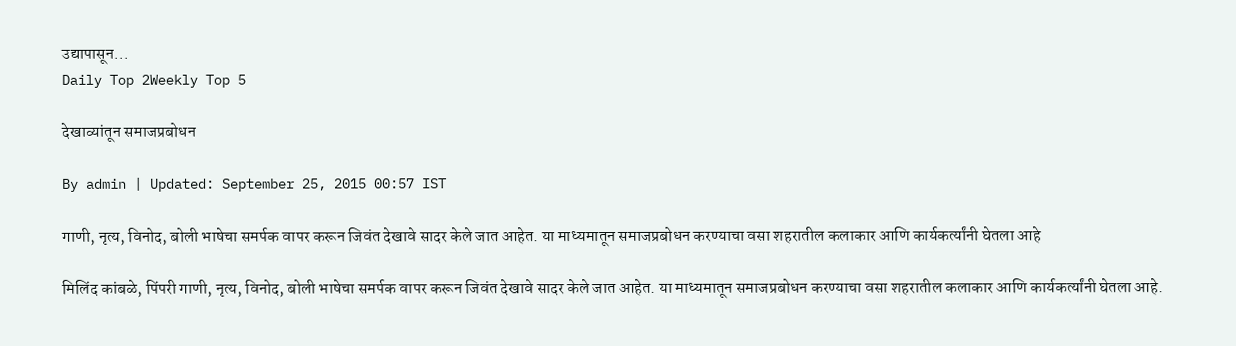उद्यापासून...
Daily Top 2Weekly Top 5

देखाव्यांतून समाजप्रबोधन

By admin | Updated: September 25, 2015 00:57 IST

गाणी, नृत्य, विनोद, बोली भाषेचा समर्पक वापर करून जिवंत देखावे सादर केले जात आहेत. या माध्यमातून समाजप्रबोधन करण्याचा वसा शहरातील कलाकार आणि कार्यकर्त्यांनी घेतला आहे

मिलिंद कांबळे, पिंपरी गाणी, नृत्य, विनोद, बोली भाषेचा समर्पक वापर करून जिवंत देखावे सादर केले जात आहेत. या माध्यमातून समाजप्रबोधन करण्याचा वसा शहरातील कलाकार आणि कार्यकर्त्यांनी घेतला आहे.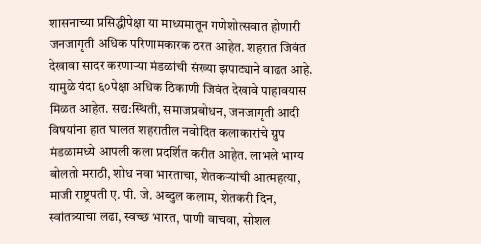शासनाच्या प्रसिद्धीपेक्षा या माध्यमातून गणेशोत्सवात होणारी जनजागृती अधिक परिणामकारक ठरत आहेत. शहरात जिवंत देखावा सादर करणाऱ्या मंडळांची संख्या झपाट्याने वाढत आहे. यामुळे यंदा ६०पेक्षा अधिक ठिकाणी जिवंत देखावे पाहावयास मिळत आहेत. सद्य:स्थिती, समाजप्रबोधन, जनजागृती आदी विषयांना हात घालत शहरातील नवोदित कलाकारांचे ग्रुप मंडळामध्ये आपली कला प्रदर्शित करीत आहेत. लाभले भाग्य बोलतो मराठी, शोध नवा भारताचा, शेतकऱ्यांची आत्महत्या, माजी राष्ट्रपती ए. पी. जे. अब्दुल कलाम, शेतकरी दिन, स्वांतत्र्याचा लढा, स्वच्छ भारत, पाणी वाचवा, सोशल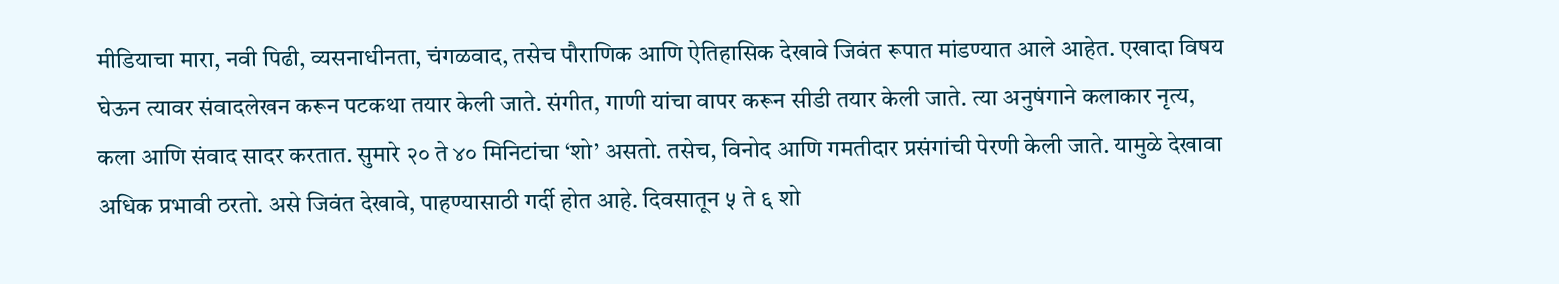मीडियाचा मारा, नवी पिढी, व्यसनाधीनता, चंगळवाद, तसेच पौराणिक आणि ऐतिहासिक देखावे जिवंत रूपात मांडण्यात आले आहेत. एखादा विषय घेऊन त्यावर संवादलेखन करून पटकथा तयार केली जाते. संगीत, गाणी यांचा वापर करून सीडी तयार केली जाते. त्या अनुषंगाने कलाकार नृत्य, कला आणि संवाद सादर करतात. सुमारे २० ते ४० मिनिटांचा ‘शो’ असतो. तसेच, विनोद आणि गमतीदार प्रसंगांची पेरणी केली जाते. यामुळे देखावा अधिक प्रभावी ठरतो. असे जिवंत देखावे, पाहण्यासाठी गर्दी होत आहे. दिवसातून ५ ते ६ शो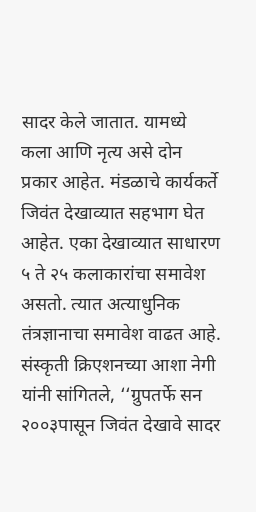सादर केले जातात. यामध्ये कला आणि नृत्य असे दोन प्रकार आहेत. मंडळाचे कार्यकर्ते जिवंत देखाव्यात सहभाग घेत आहेत. एका देखाव्यात साधारण ५ ते २५ कलाकारांचा समावेश असतो. त्यात अत्याधुनिक तंत्रज्ञानाचा समावेश वाढत आहे. संस्कृती क्रिएशनच्या आशा नेगी यांनी सांगितले, ‘‘ग्रुपतर्फे सन २००३पासून जिवंत देखावे सादर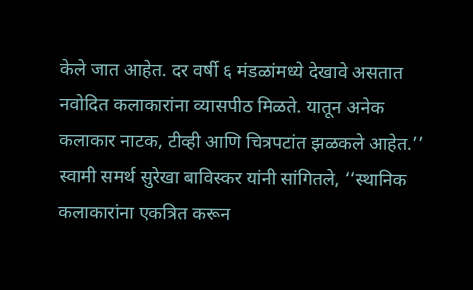केले जात आहेत. दर वर्षी ६ मंडळांमध्ये देखावे असतात नवोदित कलाकारांना व्यासपीठ मिळते. यातून अनेक कलाकार नाटक, टीव्ही आणि चित्रपटांत झळकले आहेत.’’ स्वामी समर्थ सुरेखा बाविस्कर यांनी सांगितले, ‘‘स्थानिक कलाकारांना एकत्रित करून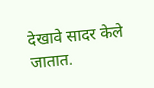देखावे सादर केले जातात.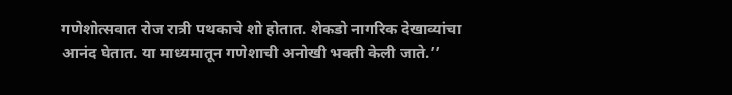गणेशोत्सवात रोज रात्री पथकाचे शो होतात. शेकडो नागरिक देखाव्यांचा आनंद घेतात. या माध्यमातून गणेशाची अनोखी भक्ती केली जाते.’’